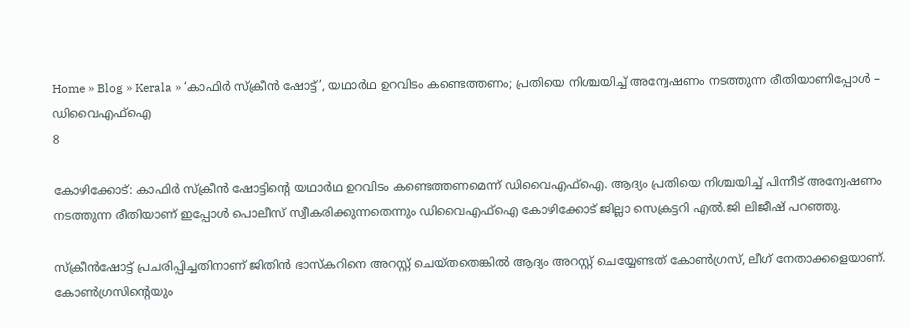Home » Blog » Kerala » ‘കാഫിർ സ്‌ക്രീൻ ഷോട്ട്’, യഥാർഥ ഉറവിടം കണ്ടെത്തണം; പ്രതിയെ നിശ്ചയിച്ച് അന്വേഷണം നടത്തുന്ന രീതിയാണിപ്പോൾ – ഡിവൈഎഫ്ഐ
8

കോഴിക്കോട്: കാഫിർ സ്‌ക്രീൻ ഷോട്ടിൻ്റെ യഥാർഥ ഉറവിടം കണ്ടെത്തണമെന്ന് ഡിവൈഎഫ്ഐ. ആദ്യം പ്രതിയെ നിശ്ചയിച്ച് പിന്നീട് അന്വേഷണം നടത്തുന്ന രീതിയാണ് ഇപ്പോൾ പൊലീസ് സ്വീകരിക്കുന്നതെന്നും ഡിവൈഎഫ്ഐ കോഴിക്കോട് ജില്ലാ സെക്രട്ടറി എൽ.ജി ലിജീഷ് പറഞ്ഞു.

സ്ക്രീൻഷോട്ട് പ്രചരിപ്പിച്ചതിനാണ് ജിതിൻ ഭാസ്കറിനെ അറസ്റ്റ് ചെയ്തതെങ്കിൽ ആദ്യം അറസ്റ്റ് ചെയ്യേണ്ടത് കോൺഗ്രസ്, ലീഗ് നേതാക്കളെയാണ്. കോൺഗ്രസിന്റെയും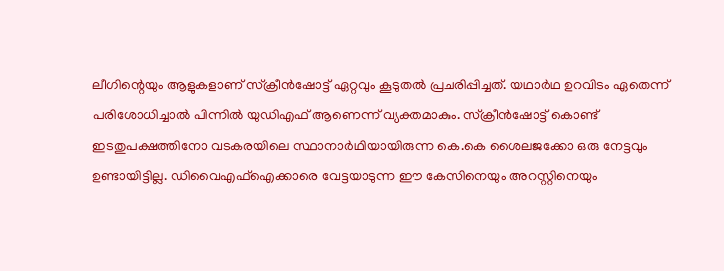ലീഗിന്റെയും ആളുകളാണ് സ്ക്രീൻഷോട്ട് ഏറ്റവും കൂടുതൽ പ്രചരിപ്പിച്ചത്. യഥാർഥ ഉറവിടം ഏതെന്ന് പരിശോധിച്ചാൽ പിന്നിൽ യുഡിഎഫ് ആണെന്ന് വ്യക്തമാകും. സ്ക്രീൻഷോട്ട് കൊണ്ട് ഇടതുപക്ഷത്തിനോ വടകരയിലെ സ്ഥാനാർഥിയായിരുന്ന കെ.കെ ശൈലജക്കോ ഒരു നേട്ടവും ഉണ്ടായിട്ടില്ല. ഡിവൈഎഫ്ഐക്കാരെ വേട്ടയാടുന്ന ഈ കേസിനെയും അറസ്റ്റിനെയും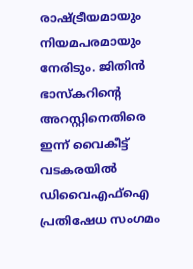രാഷ്ട്രീയമായും നിയമപരമായും നേരിടും. ജിതിൻ ഭാസ്കറിന്റെ അറസ്റ്റിനെതിരെ ഇന്ന് വൈകീട്ട് വടകരയിൽ ഡിവൈഎഫ്ഐ പ്രതിഷേധ സംഗമം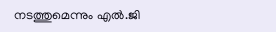നടത്തുമെന്നും എൽ.ജി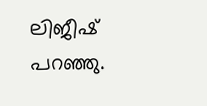ലിജീഷ് പറഞ്ഞു.